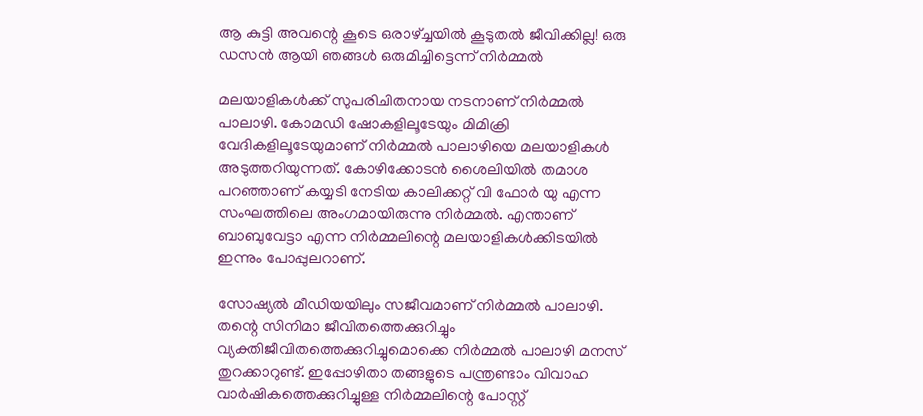ആ കുട്ടി അവന്റെ കൂടെ ഒരാഴ്ച്ചയില്‍ കൂടുതല്‍ ജീവിക്കില്ല! ഒരു ഡസന്‍ ആയി ഞങ്ങള്‍ ഒരുമിച്ചിട്ടെന്ന് നിര്‍മ്മല്‍

മലയാളികള്‍ക്ക് സുപരിചിതനായ നടനാണ് നിര്‍മ്മല്‍ പാലാഴി. കോമഡി ഷോകളിലൂടേയും മിമിക്രി വേദികളിലൂടേയുമാണ് നിര്‍മ്മല്‍ പാലാഴിയെ മലയാളികള്‍ അടുത്തറിയുന്നത്. കോഴിക്കോടന്‍ ശൈലിയില്‍ തമാശ പറഞ്ഞാണ് കയ്യടി നേടിയ കാലിക്കറ്റ് വി ഫോര്‍ യു എന്ന സംഘത്തിലെ അംഗമായിരുന്നു നിര്‍മ്മല്‍. എന്താണ് ബാബുവേട്ടാ എന്ന നിര്‍മ്മലിന്റെ മലയാളികള്‍ക്കിടയില്‍ ഇന്നും പോപ്പുലറാണ്.

സോഷ്യല്‍ മീഡിയയിലും സജീവമാണ് നിര്‍മ്മല്‍ പാലാഴി. തന്റെ സിനിമാ ജീവിതത്തെക്കുറിച്ചും വ്യക്തിജീവിതത്തെക്കുറിച്ചുമൊക്കെ നിര്‍മ്മല്‍ പാലാഴി മനസ് തുറക്കാറുണ്ട്. ഇപ്പോഴിതാ തങ്ങളുടെ പന്ത്രണ്ടാം വിവാഹ വാര്‍ഷികത്തെക്കുറിച്ചുള്ള നിര്‍മ്മലിന്റെ പോസ്റ്റ്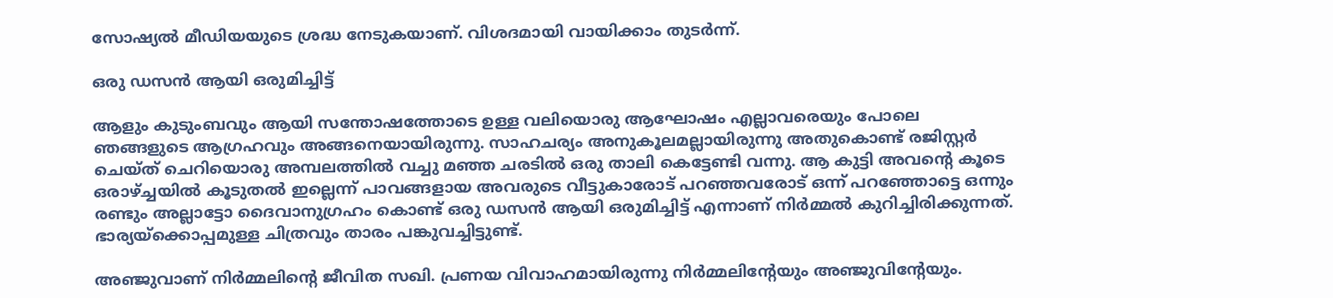സോഷ്യല്‍ മീഡിയയുടെ ശ്രദ്ധ നേടുകയാണ്. വിശദമായി വായിക്കാം തുടര്‍ന്ന്.

ഒരു ഡസന്‍ ആയി ഒരുമിച്ചിട്ട്

ആളും കുടുംബവും ആയി സന്തോഷത്തോടെ ഉള്ള വലിയൊരു ആഘോഷം എല്ലാവരെയും പോലെ ഞങ്ങളുടെ ആഗ്രഹവും അങ്ങനെയായിരുന്നു. സാഹചര്യം അനുകൂലമല്ലായിരുന്നു അതുകൊണ്ട് രജിസ്റ്റര്‍ ചെയ്ത് ചെറിയൊരു അമ്പലത്തില്‍ വച്ചു മഞ്ഞ ചരടില്‍ ഒരു താലി കെട്ടേണ്ടി വന്നു. ആ കുട്ടി അവന്റെ കൂടെ ഒരാഴ്ച്ചയില്‍ കൂടുതല്‍ ഇല്ലെന്ന് പാവങ്ങളായ അവരുടെ വീട്ടുകാരോട് പറഞ്ഞവരോട് ഒന്ന് പറഞ്ഞോട്ടെ ഒന്നും രണ്ടും അല്ലാട്ടോ ദൈവാനുഗ്രഹം കൊണ്ട് ഒരു ഡസന്‍ ആയി ഒരുമിച്ചിട്ട് എന്നാണ് നിര്‍മ്മല്‍ കുറിച്ചിരിക്കുന്നത്. ഭാര്യയ്‌ക്കൊപ്പമുള്ള ചിത്രവും താരം പങ്കുവച്ചിട്ടുണ്ട്.

അഞ്ജുവാണ് നിര്‍മ്മലിന്റെ ജീവിത സഖി. പ്രണയ വിവാഹമായിരുന്നു നിര്‍മ്മലിന്റേയും അഞ്ജുവിന്റേയും.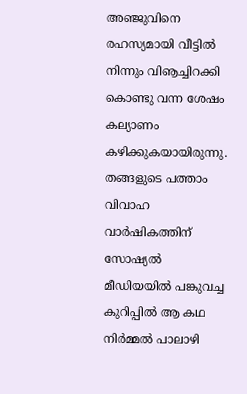അഞ്ജുവിനെ രഹസ്യമായി വീട്ടില്‍ നിന്നും വിൡച്ചിറക്കി കൊണ്ടു വന്ന ശേഷം കല്യാണം കഴിക്കുകയായിരുന്നു. തങ്ങളുടെ പത്താം വിവാഹ വാര്‍ഷികത്തിന് സോഷ്യല്‍ മീഡിയയില്‍ പങ്കുവച്ച കുറിപ്പില്‍ ആ കഥ നിര്‍മ്മല്‍ പാലാഴി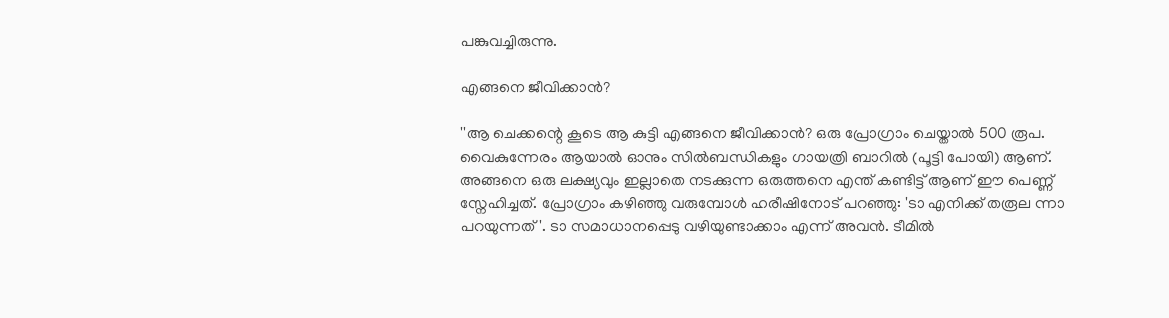പങ്കുവച്ചിരുന്നു.

എങ്ങനെ ജീവിക്കാന്‍?

''ആ ചെക്കന്റെ കൂടെ ആ കുട്ടി എങ്ങനെ ജീവിക്കാന്‍? ഒരു പ്രോഗ്രാം ചെയ്താല്‍ 500 രൂപ. വൈകുന്നേരം ആയാല്‍ ഓനും സില്‍ബന്ധികളും ഗായത്രി ബാറില്‍ (പൂട്ടി പോയി) ആണ്. അങ്ങനെ ഒരു ലക്ഷ്യവും ഇല്ലാതെ നടക്കുന്ന ഒരുത്തനെ എന്ത് കണ്ടിട്ട് ആണ് ഈ പെണ്ണ് സ്നേഹിച്ചത്. പ്രോഗ്രാം കഴിഞ്ഞു വരുമ്പോള്‍ ഹരീഷിനോട് പറഞ്ഞു: 'ടാ എനിക്ക് തരൂല ന്നാ പറയുന്നത്'. ടാ സമാധാനപ്പെടു വഴിയുണ്ടാക്കാം എന്ന് അവന്‍. ടീമില്‍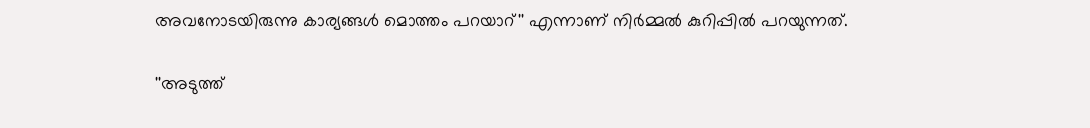അവനോടയിരുന്നു കാര്യങ്ങള്‍ മൊത്തം പറയാറ്'' എന്നാണ് നിര്‍മ്മല്‍ കുറിപ്പില്‍ പറയുന്നത്.

''അടുത്ത്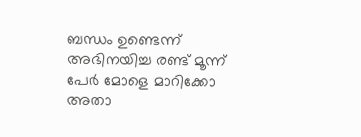ബന്ധം ഉണ്ടെന്ന് അഭിനയിച്ച രണ്ട് മൂന്ന് പേര്‍ മോളെ മാറിക്കോ അതാ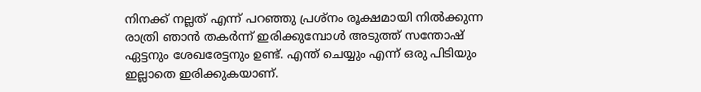നിനക്ക് നല്ലത് എന്ന് പറഞ്ഞു പ്രശ്നം രൂക്ഷമായി നില്‍ക്കുന്ന രാത്രി ഞാന്‍ തകര്‍ന്ന് ഇരിക്കുമ്പോള്‍ അടുത്ത് സന്തോഷ് ഏട്ടനും ശേഖരേട്ടനും ഉണ്ട്. എന്ത് ചെയ്യും എന്ന് ഒരു പിടിയും ഇല്ലാതെ ഇരിക്കുകയാണ്.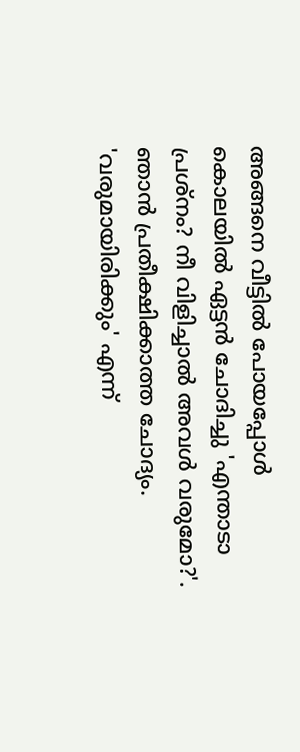അങ്ങനെ വീട്ടില്‍ പോയപ്പോള്‍ കൊലയില്‍ ഏട്ടന്‍ ചോദിച്ചു 'എന്താടാ പ്രശ്നം? നീ വിളിച്ചാല്‍ അവള്‍ വരുമോ?'. ഞാന്‍ പ്രതീക്ഷിക്കാത്ത ചോദ്യം. 'വരുമായിരിക്കും' എന്ന്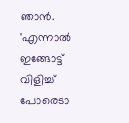ഞാന്‍. 'എന്നാല്‍ ഇങ്ങോട്ട് വിളിച്ച് പോരെടാ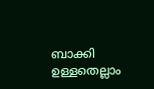ബാക്കി ഉള്ളതെല്ലാം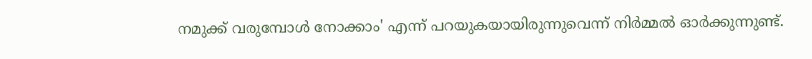നമുക്ക് വരുമ്പോള്‍ നോക്കാം' എന്ന് പറയുകയായിരുന്നുവെന്ന് നിര്‍മ്മല്‍ ഓര്‍ക്കുന്നുണ്ട്.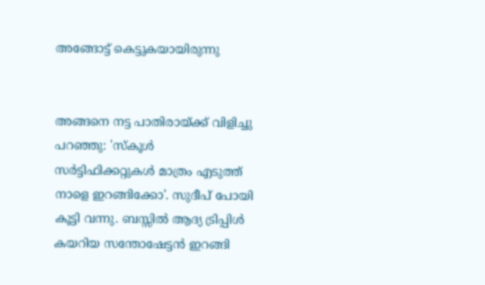അങ്ങോട്ട് കെട്ടുകയായിരുന്നു


അങ്ങനെ നട്ട പാതിരായ്ക്ക് വിളിച്ചു പറഞ്ഞു: 'സ്‌കൂള്‍ സര്‍ട്ടിഫിക്കറ്റുകള്‍ മാത്രം എടുത്ത് നാളെ ഇറങ്ങിക്കോ'. സുദീപ് പോയി കൂട്ടി വന്നു. ബസ്സില്‍ ആദ്യ ട്രിപ്പിള്‍ കയറിയ സന്തോഷേട്ടന്‍ ഇറങ്ങി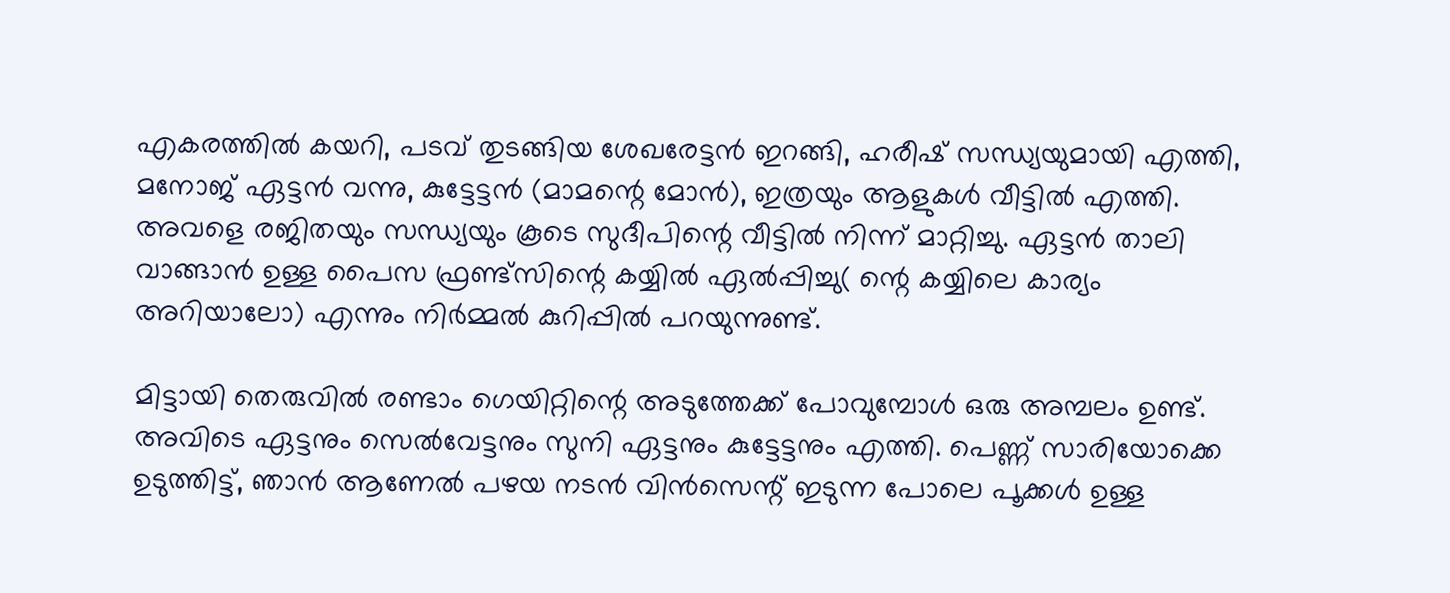എകരത്തില്‍ കയറി, പടവ് തുടങ്ങിയ ശേഖരേട്ടന്‍ ഇറങ്ങി, ഹരീഷ് സന്ധ്യയുമായി എത്തി, മനോജ് ഏട്ടന്‍ വന്നു, കുട്ടേട്ടന്‍ (മാമന്റെ മോന്‍), ഇത്രയും ആളുകള്‍ വീട്ടില്‍ എത്തി. അവളെ രജിതയും സന്ധ്യയും കൂടെ സുദീപിന്റെ വീട്ടില്‍ നിന്ന് മാറ്റിച്ചു. ഏട്ടന്‍ താലി വാങ്ങാന്‍ ഉള്ള പൈസ ഫ്രണ്ട്സിന്റെ കയ്യില്‍ ഏല്‍പ്പിച്ചു( ന്റെ കയ്യിലെ കാര്യം അറിയാലോ) എന്നും നിര്‍മ്മല്‍ കുറിപ്പില്‍ പറയുന്നുണ്ട്.

മിട്ടായി തെരുവില്‍ രണ്ടാം ഗെയിറ്റിന്റെ അടുത്തേക്ക് പോവുമ്പോള്‍ ഒരു അമ്പലം ഉണ്ട്. അവിടെ ഏട്ടനും സെല്‍വേട്ടനും സുനി ഏട്ടനും കുട്ടേട്ടനും എത്തി. പെണ്ണ് സാരിയോക്കെ ഉടുത്തിട്ട്, ഞാന്‍ ആണേല്‍ പഴയ നടന്‍ വിന്‍സെന്റ് ഇടുന്ന പോലെ പൂക്കള്‍ ഉള്ള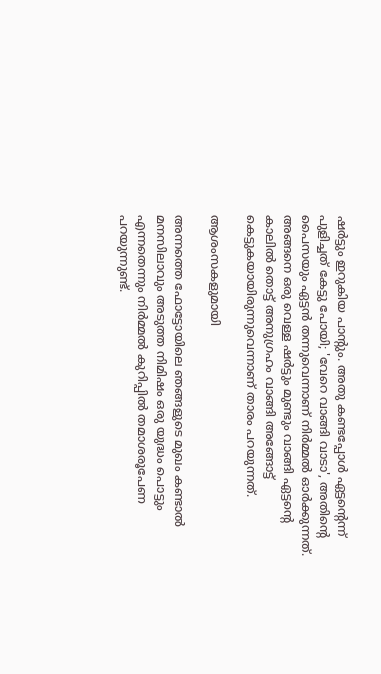ഷര്‍ട്ടും ഇറുകിയ പാന്റും. അതു കണ്ടപ്പോള്‍ ഏട്ടന്റെന്ന് പുളിച്ചത് കേട്ടു പോയി; 'വേറെ വാങ്ങി വാടാ', അതിന്റെ പൈസയും ഏട്ടന്‍ തന്നുവെന്നാണ് നിര്‍മ്മല്‍ ഓര്‍ക്കുന്നത്. അങ്ങനെ ഒരു വെള്ള ഷര്‍ട്ടും മുണ്ടും വാങ്ങി ഏട്ടന്റെ കാലില്‍ തൊട്ട് അനുഗ്രഹം വാങ്ങി അങ്ങോട്ട് കെട്ടുകയായിരുന്നുവെന്നാണ് താരം പറയുന്നത്.

ആശംസകളുമായി

അന്നത്തെ ഫോട്ടോയിലെ ഞങ്ങളുടെ മുഖം കണ്ടാല്‍ മനസിലാവും അടുത്ത നിമിഷം ഒരു യുദ്ധം പൊട്ടും എന്നതെന്നും നിര്‍മ്മല്‍ കുറിപ്പില്‍ തമാശരൂപേണ പറയുന്നുണ്ട്.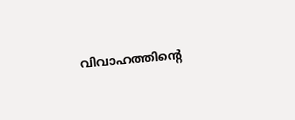വിവാഹത്തിന്റെ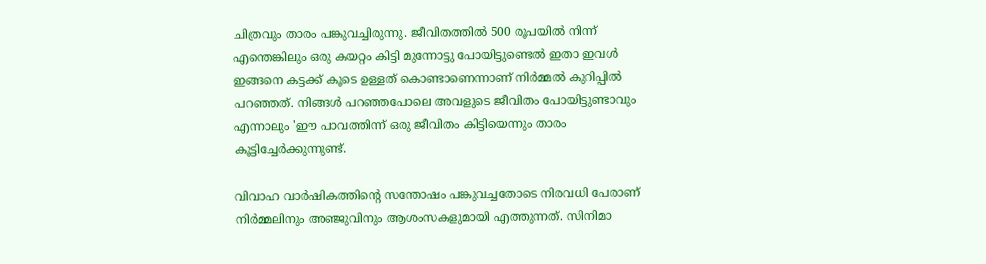ചിത്രവും താരം പങ്കുവച്ചിരുന്നു. ജീവിതത്തില്‍ 500 രൂപയില്‍ നിന്ന് എന്തെങ്കിലും ഒരു കയറ്റം കിട്ടി മുന്നോട്ടു പോയിട്ടുണ്ടെല്‍ ഇതാ ഇവള്‍ ഇങ്ങനെ കട്ടക്ക് കൂടെ ഉള്ളത് കൊണ്ടാണെന്നാണ് നിര്‍മ്മല്‍ കുറിപ്പില്‍ പറഞ്ഞത്. നിങ്ങള്‍ പറഞ്ഞപോലെ അവളുടെ ജീവിതം പോയിട്ടുണ്ടാവും എന്നാലും 'ഈ പാവത്തിന്ന് ഒരു ജീവിതം കിട്ടിയെന്നും താരം കൂട്ടിച്ചേര്‍ക്കുന്നുണ്ട്.

വിവാഹ വാര്‍ഷികത്തിന്റെ സന്തോഷം പങ്കുവച്ചതോടെ നിരവധി പേരാണ് നിര്‍മ്മലിനും അഞ്ജുവിനും ആശംസകളുമായി എത്തുന്നത്. സിനിമാ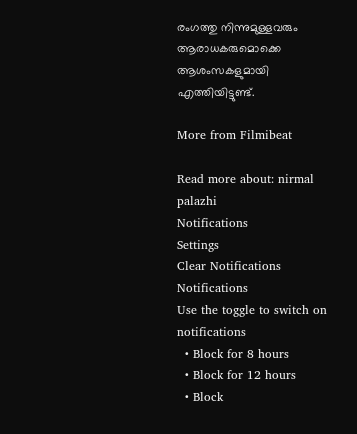രംഗത്തു നിന്നുമുള്ളവരും ആരാധകരുമൊക്കെ ആശംസകളുമായി എത്തിയിട്ടുണ്ട്.

More from Filmibeat

Read more about: nirmal palazhi
Notifications
Settings
Clear Notifications
Notifications
Use the toggle to switch on notifications
  • Block for 8 hours
  • Block for 12 hours
  • Block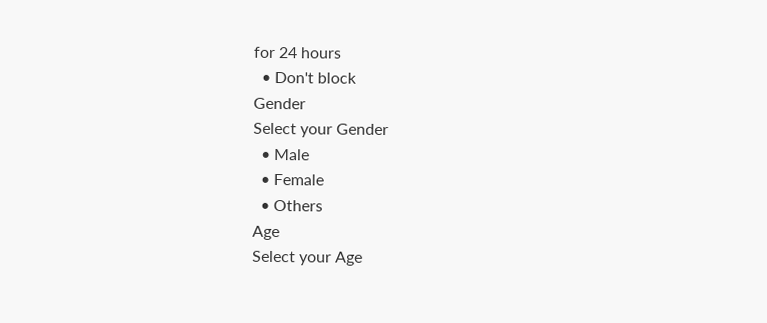for 24 hours
  • Don't block
Gender
Select your Gender
  • Male
  • Female
  • Others
Age
Select your Age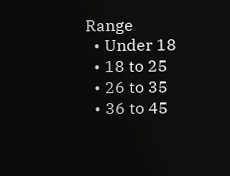Range
  • Under 18
  • 18 to 25
  • 26 to 35
  • 36 to 45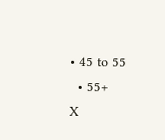• 45 to 55
  • 55+
X